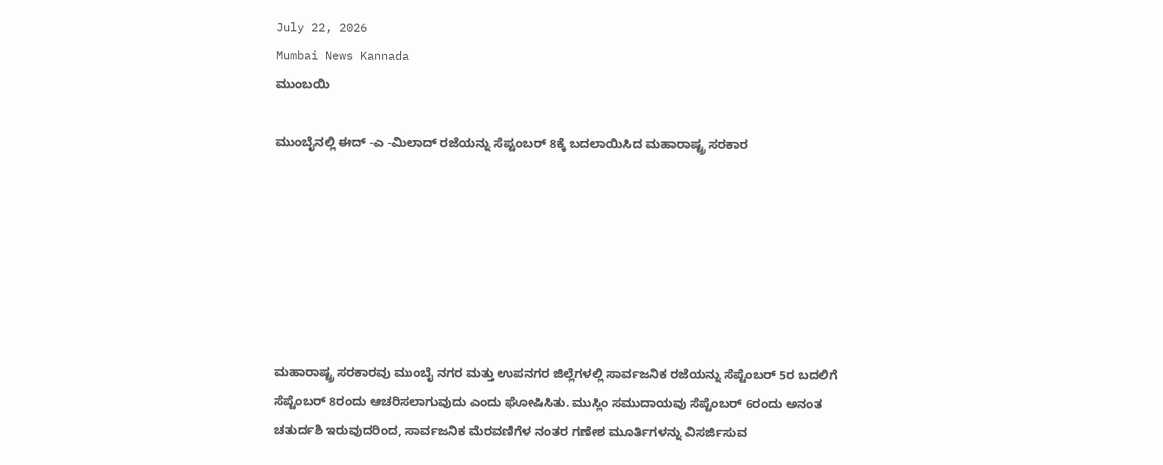July 22, 2026
Mumbai News Kannada
ಮುಂಬಯಿ

ಮುಂಬೈನಲ್ಲಿ ಈದ್ -ಎ -ಮಿಲಾದ್ ರಜೆಯನ್ನು ಸೆಪ್ಟಂಬರ್ 8ಕ್ಕೆ ಬದಲಾಯಿಸಿದ ಮಹಾರಾಷ್ಟ್ರ ಸರಕಾರ







ಮಹಾರಾಷ್ಟ್ರ ಸರಕಾರವು ಮುಂಬೈ ನಗರ ಮತ್ತು ಉಪನಗರ ಜಿಲ್ಲೆಗಳಲ್ಲಿ ಸಾರ್ವಜನಿಕ ರಜೆಯನ್ನು ಸೆಪ್ಟೆಂಬರ್ 5ರ ಬದಲಿಗೆ ಸೆಪ್ಟೆಂಬರ್ 8ರಂದು ಆಚರಿಸಲಾಗುವುದು ಎಂದು ಘೋಷಿಸಿತು. ಮುಸ್ಲಿಂ ಸಮುದಾಯವು ಸೆಪ್ಟೆಂಬರ್ 6ರಂದು ಅನಂತ ಚತುರ್ದಶಿ ಇರುವುದರಿಂದ, ಸಾರ್ವಜನಿಕ ಮೆರವಣಿಗೆಳ ನಂತರ ಗಣೇಶ ಮೂರ್ತಿಗಳನ್ನು ವಿಸರ್ಜಿಸುವ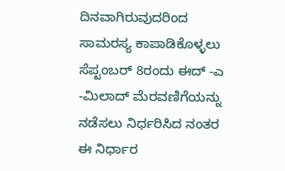ದಿನವಾಗಿರುವುದರಿಂದ ಸಾಮರಸ್ಯ ಕಾಪಾಡಿಕೊಳ್ಳಲು ಸೆಪ್ಟಂಬರ್ 8ರಂದು ಈದ್ -ಎ -ಮಿಲಾದ್ ಮೆರವಣಿಗೆಯನ್ನು ನಡೆಸಲು ನಿರ್ಧರಿಸಿದ ನಂತರ ಈ ನಿರ್ಧಾರ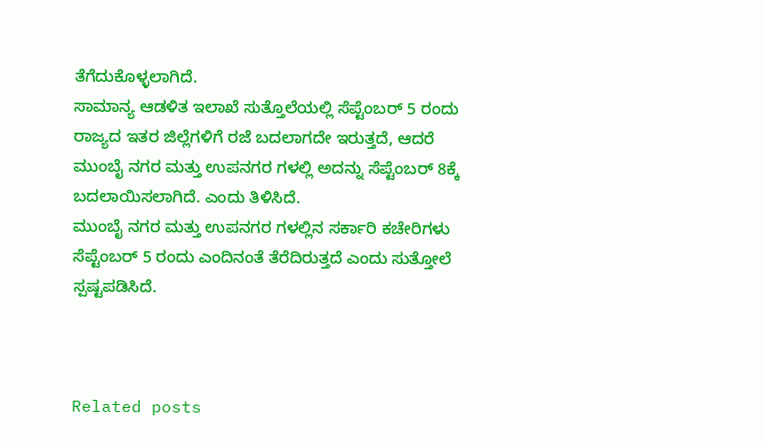ತೆಗೆದುಕೊಳ್ಳಲಾಗಿದೆ.
ಸಾಮಾನ್ಯ ಆಡಳಿತ ಇಲಾಖೆ ಸುತ್ತೊಲೆಯಲ್ಲಿ ಸೆಪ್ಟೆಂಬರ್ 5 ರಂದು ರಾಜ್ಯದ ಇತರ ಜಿಲ್ಲೆಗಳಿಗೆ ರಜೆ ಬದಲಾಗದೇ ಇರುತ್ತದೆ, ಆದರೆ ಮುಂಬೈ ನಗರ ಮತ್ತು ಉಪನಗರ ಗಳಲ್ಲಿ ಅದನ್ನು ಸೆಪ್ಟೆಂಬರ್ 8ಕ್ಕೆ ಬದಲಾಯಿಸಲಾಗಿದೆ. ಎಂದು ತಿಳಿಸಿದೆ.
ಮುಂಬೈ ನಗರ ಮತ್ತು ಉಪನಗರ ಗಳಲ್ಲಿನ ಸರ್ಕಾರಿ ಕಚೇರಿಗಳು ಸೆಪ್ಟೆಂಬರ್ 5 ರಂದು ಎಂದಿನಂತೆ ತೆರೆದಿರುತ್ತದೆ ಎಂದು ಸುತ್ತೋಲೆ ಸ್ಪಷ್ಟಪಡಿಸಿದೆ.



Related posts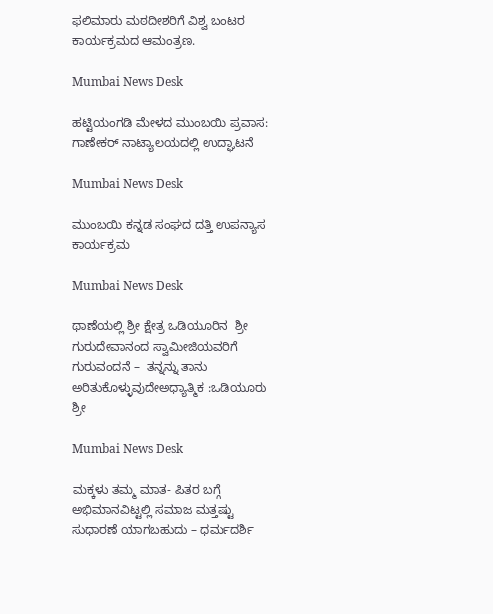ಫಲಿಮಾರು ಮಠದೀಶರಿಗೆ ವಿಶ್ವ ಬಂಟರ ಕಾರ್ಯಕ್ರಮದ ಆಮಂತ್ರಣ.

Mumbai News Desk

ಹಟ್ಟಿಯಂಗಡಿ ಮೇಳದ ಮುಂಬಯಿ ಪ್ರವಾಸ: ಗಾಣೇಕರ್ ನಾಟ್ಯಾಲಯದಲ್ಲಿ ಉದ್ಘಾಟನೆ

Mumbai News Desk

ಮುಂಬಯಿ ಕನ್ನಡ ಸಂಘದ ದತ್ತಿ ಉಪನ್ಯಾಸ ಕಾರ್ಯಕ್ರಮ

Mumbai News Desk

ಥಾಣೆಯಲ್ಲಿ ಶ್ರೀ ಕ್ಷೇತ್ರ ಒಡಿಯೂರಿನ  ಶ್ರೀ ಗುರುದೇವಾನಂದ ಸ್ವಾಮೀಜಿಯವರಿಗೆ ಗುರುವಂದನೆ –  ತನ್ನನ್ನು ತಾನು ಅರಿತುಕೊಳ್ಳುವುದೇಅಧ್ಯಾತ್ಮಿಕ :ಒಡಿಯೂರು ಶ್ರೀ

Mumbai News Desk

ಮಕ್ಕಳು ತಮ್ಮ ಮಾತ- ಪಿತರ ಬಗ್ಗೆ ಅಭಿಮಾನವಿಟ್ಟಲ್ಲಿ ಸಮಾಜ ಮತ್ತಷ್ಟು ಸುಧಾರಣೆ ಯಾಗಬಹುದು – ಧರ್ಮದರ್ಶಿ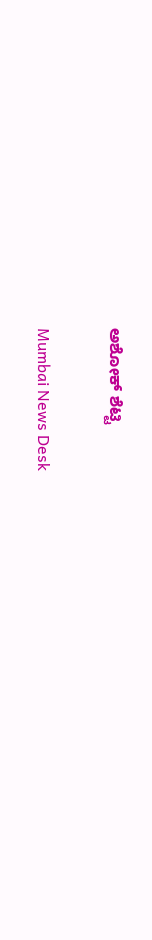ಅಶೋಕ್ ಶೆಟ್ಟಿ

Mumbai News Desk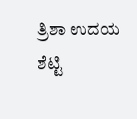ತ್ರಿಶಾ ಉದಯ ಶೆಟ್ಟಿ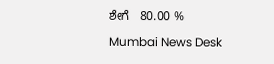ಶೇಗೆ   80.00 %

Mumbai News Desk